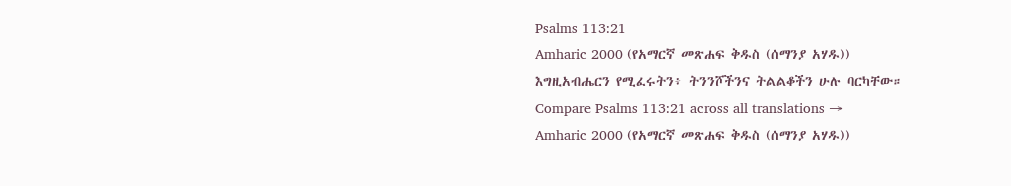Psalms 113:21
Amharic 2000 (የአማርኛ መጽሐፍ ቅዱስ (ሰማንያ አሃዱ))
እግዚአብሔርን የሚፈሩትን፥ ትንንሾችንና ትልልቆችን ሁሉ ባርካቸው።
Compare Psalms 113:21 across all translations →
Amharic 2000 (የአማርኛ መጽሐፍ ቅዱስ (ሰማንያ አሃዱ))